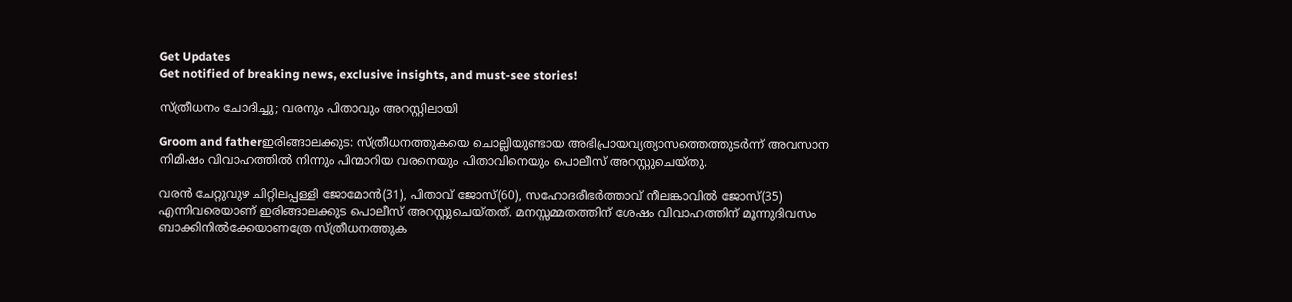Get Updates
Get notified of breaking news, exclusive insights, and must-see stories!

സ്‌ത്രീധനം ചോദിച്ചു; വരനും പിതാവും അറസ്റ്റിലായി

Groom and fatherഇരിങ്ങാലക്കുട: സ്‌ത്രീധനത്തുകയെ ചൊല്ലിയുണ്ടായ അഭിപ്രായവ്യത്യാസത്തെത്തുടര്‍ന്ന്‌ അവസാന നിമിഷം വിവാഹത്തില്‍ നിന്നും പിന്മാറിയ വരനെയും പിതാവിനെയും പൊലീസ്‌ അറസ്റ്റുചെയ്‌തു.

വരന്‍ ചേറ്റുവുഴ ചിറ്റിലപ്പള്ളി ജോമോന്‍(31), പിതാവ്‌ ജോസ്‌(60), സഹോദരീഭര്‍ത്താവ്‌ നീലങ്കാവില്‍ ജോസ്‌(35) എന്നിവരെയാണ്‌ ഇരിങ്ങാലക്കുട പൊലീസ്‌ അറസ്റ്റുചെയ്‌തത്‌. മനസ്സമ്മതത്തിന്‌ ശേഷം വിവാഹത്തിന്‌ മൂന്നുദിവസം ബാക്കിനില്‍ക്കേയാണത്രേ സ്‌ത്രീധനത്തുക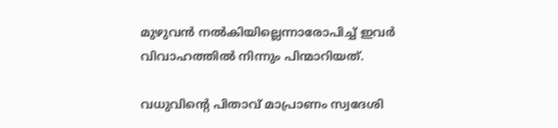മുഴുവന്‍ നല്‍കിയില്ലെന്നാരോപിച്ച്‌ ഇവര്‍ വിവാഹത്തില്‍ നിന്നും പിന്മാറിയത്‌.

വധുവിന്റെ പിതാവ്‌ മാപ്രാണം സ്വദേശി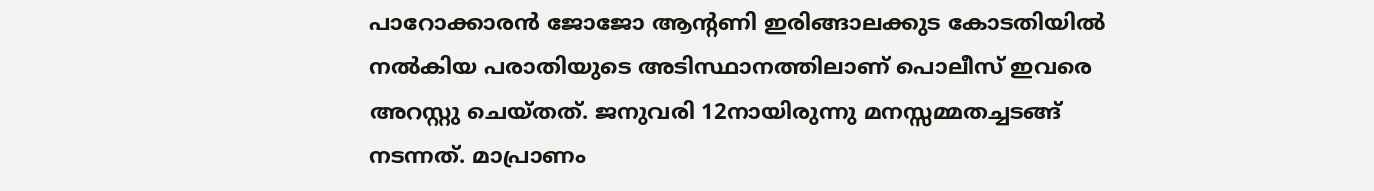പാറോക്കാരന്‍ ജോജോ ആന്റണി ഇരിങ്ങാലക്കുട കോടതിയില്‍ നല്‍കിയ പരാതിയുടെ അടിസ്ഥാനത്തിലാണ്‌ പൊലീസ്‌ ഇവരെ അറസ്റ്റു ചെയ്‌തത്‌. ജനുവരി 12നായിരുന്നു മനസ്സമ്മതച്ചടങ്ങ്‌ നടന്നത്‌. മാപ്രാണം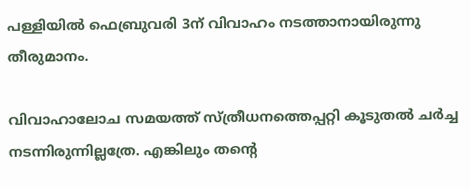പള്ളിയില്‍ ഫെബ്രുവരി 3ന്‌ വിവാഹം നടത്താനായിരുന്നു തീരുമാനം.

വിവാഹാലോച സമയത്ത്‌ സ്‌ത്രീധനത്തെപ്പറ്റി കൂടുതല്‍ ചര്‍ച്ച നടന്നിരുന്നില്ലത്രേ. എങ്കിലും തന്റെ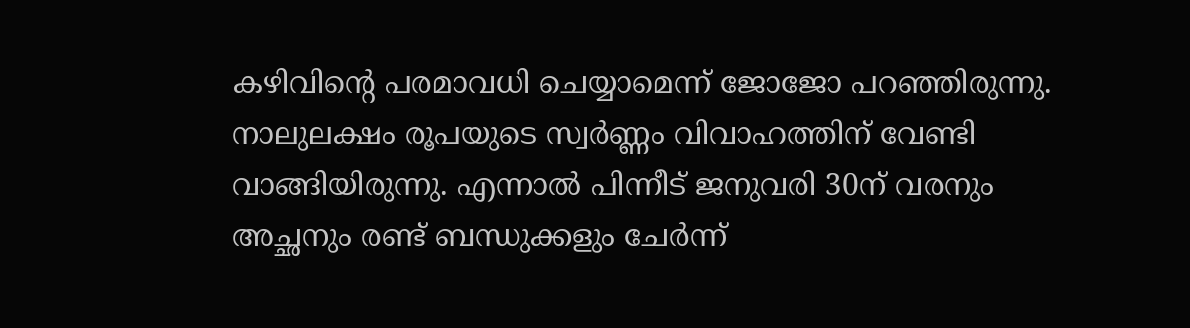കഴിവിന്റെ പരമാവധി ചെയ്യാമെന്ന്‌ ജോജോ പറഞ്ഞിരുന്നു. നാലുലക്ഷം രൂപയുടെ സ്വര്‍ണ്ണം വിവാഹത്തിന്‌ വേണ്ടി വാങ്ങിയിരുന്നു. എന്നാല്‍ പിന്നീട്‌ ജനുവരി 30ന്‌ വരനും അച്ഛനും രണ്ട്‌ ബന്ധുക്കളും ചേര്‍ന്ന്‌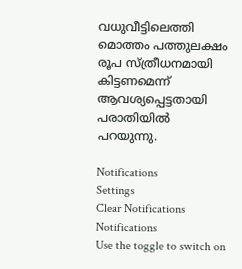വധുവീട്ടിലെത്തി മൊത്തം പത്തുലക്ഷം രൂപ സ്‌ത്രീധനമായി കിട്ടണമെന്ന്‌ ആവശ്യപ്പെട്ടതായി പരാതിയില്‍ പറയുന്നു.

Notifications
Settings
Clear Notifications
Notifications
Use the toggle to switch on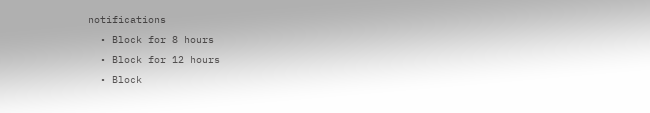notifications
  • Block for 8 hours
  • Block for 12 hours
  • Block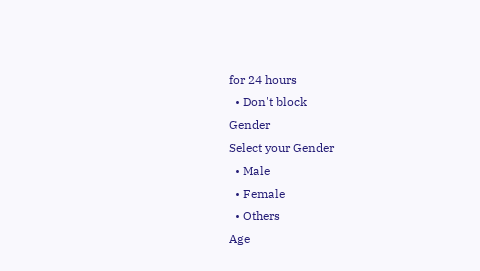for 24 hours
  • Don't block
Gender
Select your Gender
  • Male
  • Female
  • Others
Age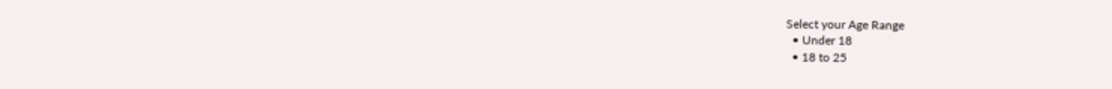Select your Age Range
  • Under 18
  • 18 to 25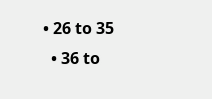• 26 to 35
  • 36 to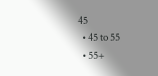45
  • 45 to 55
  • 55+